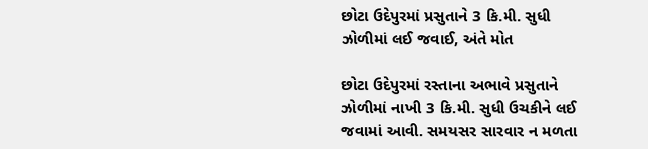છોટા ઉદેપુરમાં પ્રસુતાને 3 કિ.મી. સુધી ઝોળીમાં લઈ જવાઈ, અંતે મોત

છોટા ઉદેપુરમાં રસ્તાના અભાવે પ્રસુતાને ઝોળીમાં નાખી 3 કિ.મી. સુધી ઉચકીને લઈ જવામાં આવી. સમયસર સારવાર ન મળતા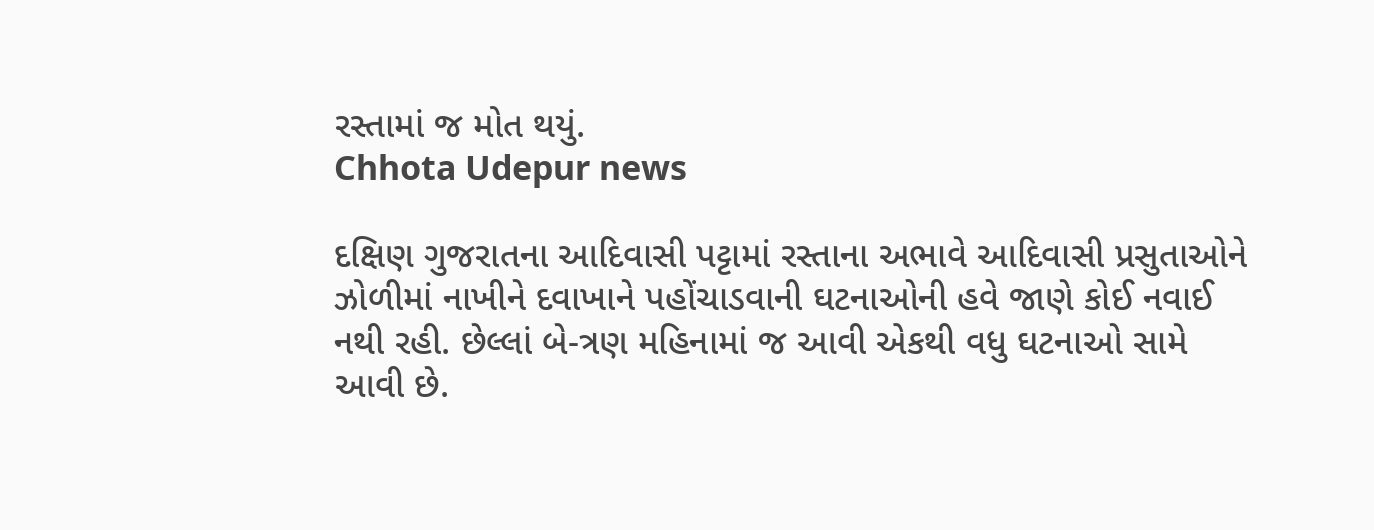રસ્તામાં જ મોત થયું.
Chhota Udepur news

દક્ષિણ ગુજરાતના આદિવાસી પટ્ટામાં રસ્તાના અભાવે આદિવાસી પ્રસુતાઓને ઝોળીમાં નાખીને દવાખાને પહોંચાડવાની ઘટનાઓની હવે જાણે કોઈ નવાઈ નથી રહી. છેલ્લાં બે-ત્રણ મહિનામાં જ આવી એકથી વધુ ઘટનાઓ સામે આવી છે.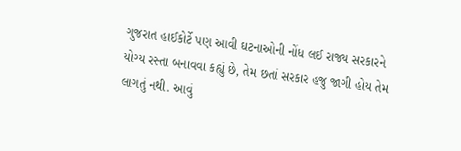ગુજરાત હાઈકોર્ટે પણ આવી ઘટનાઓની નોંધ લઈ રાજ્ય સરકારને યોગ્ય રસ્તા બનાવવા કહ્યું છે, તેમ છતાં સરકાર હજુ જાગી હોય તેમ લાગતું નથી. આવું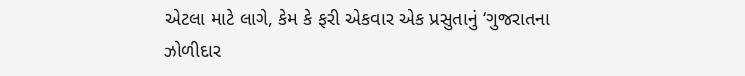એટલા માટે લાગે, કેમ કે ફરી એકવાર એક પ્રસુતાનું ‘ગુજરાતના ઝોળીદાર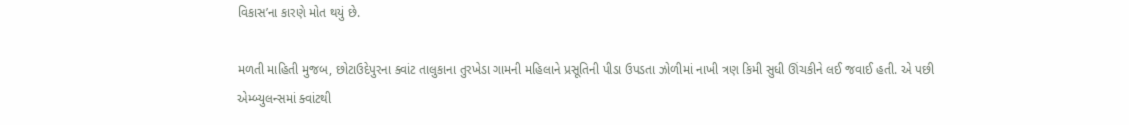વિકાસ’ના કારણે મોત થયું છે.

મળતી માહિતી મુજબ, છોટાઉદેપુરના ક્વાંટ તાલુકાના તુરખેડા ગામની મહિલાને પ્રસૂતિની પીડા ઉપડતા ઝોળીમાં નાખી ત્રણ કિમી સુધી ઊંચકીને લઈ જવાઈ હતી. એ પછી એમ્બ્યુલન્સમાં ક્વાંટથી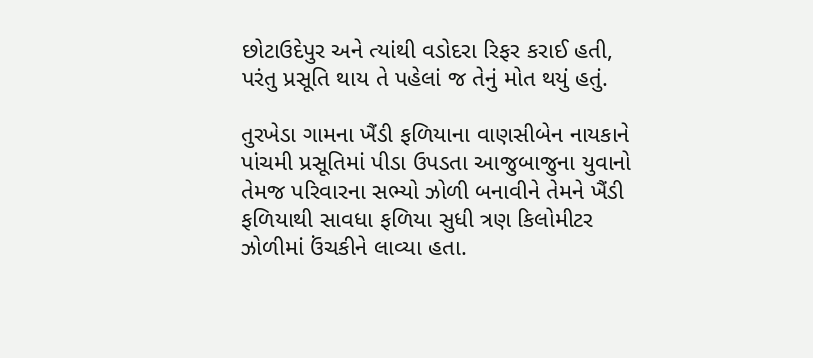છોટાઉદેપુર અને ત્યાંથી વડોદરા રિફર કરાઈ હતી, પરંતુ પ્રસૂતિ થાય તે પહેલાં જ તેનું મોત થયું હતું.

તુરખેડા ગામના ખૈંડી ફળિયાના વાણસીબેન નાયકાને પાંચમી પ્રસૂતિમાં પીડા ઉપડતા આજુબાજુના યુવાનો તેમજ પરિવારના સભ્યો ઝોળી બનાવીને તેમને ખૈંડી ફળિયાથી સાવધા ફળિયા સુધી ત્રણ કિલોમીટર ઝોળીમાં ઉંચકીને લાવ્યા હતા.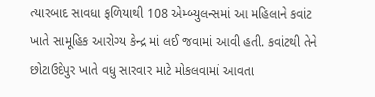ત્યારબાદ સાવધા ફળિયાથી 108 એમ્બ્યુલન્સમાં આ મહિલાને કવાંટ ખાતે સામૂહિક આરોગ્ય કેન્દ્ર માં લઈ જવામાં આવી હતી. કવાંટથી તેને છોટાઉદેપુર ખાતે વધુ સારવાર માટે મોકલવામાં આવતા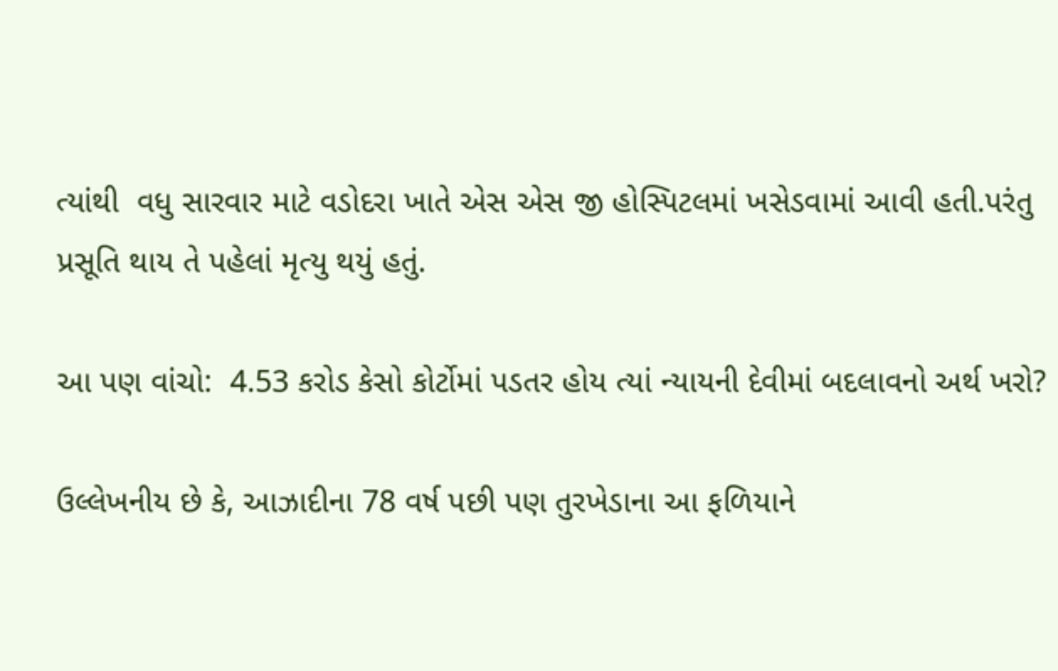ત્યાંથી  વધુ સારવાર માટે વડોદરા ખાતે એસ એસ જી હોસ્પિટલમાં ખસેડવામાં આવી હતી.પરંતુ પ્રસૂતિ થાય તે પહેલાં મૃત્યુ થયું હતું.

આ પણ વાંચો:  4.53 કરોડ કેસો કોર્ટોમાં પડતર હોય ત્યાં ન્યાયની દેવીમાં બદલાવનો અર્થ ખરો?

ઉલ્લેખનીય છે કે, આઝાદીના 78 વર્ષ પછી પણ તુરખેડાના આ ફળિયાને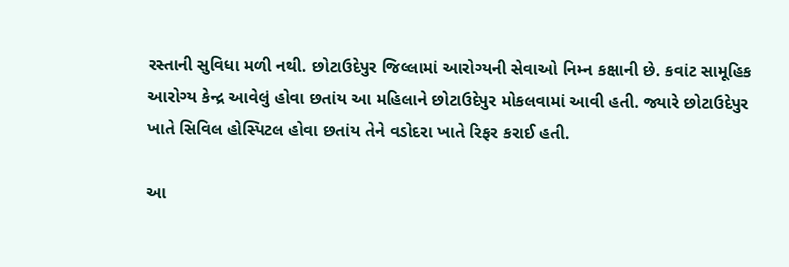રસ્તાની સુવિધા મળી નથી. છોટાઉદેપુર જિલ્લામાં આરોગ્યની સેવાઓ નિમ્ન કક્ષાની છે. કવાંટ સામૂહિક આરોગ્ય કેન્દ્ર આવેલું હોવા છતાંય આ મહિલાને છોટાઉદેપુર મોકલવામાં આવી હતી. જ્યારે છોટાઉદેપુર ખાતે સિવિલ હોસ્પિટલ હોવા છતાંય તેને વડોદરા ખાતે રિફર કરાઈ હતી.

આ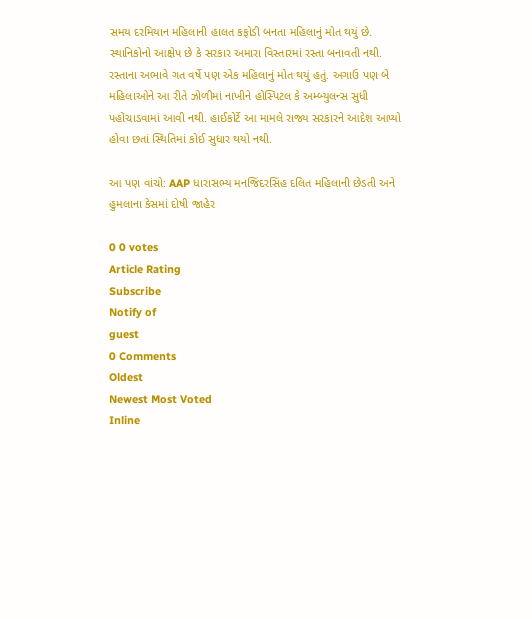સમય દરમિયાન મહિલાની હાલત કફોડી બનતા મહિલાનું મોત થયું છે. સ્થાનિકોનો આક્ષેપ છે કે સરકાર અમારા વિસ્તારમાં રસ્તા બનાવતી નથી. રસ્તાના અભાવે ગત વર્ષે પણ એક મહિલાનું મોત થયું હતું. અગાઉ પણ બે મહિલાઓને આ રીતે ઝોળીમાં નાખીને હોસ્પિટલ કે અમ્બ્યુલન્સ સુધી પહોંચાડવામાં આવી નથી. હાઈકોર્ટે આ મામલે રાજ્ય સરકારને આદેશ આપ્યો હોવા છતાં સ્થિતિમાં કોઈ સુધાર થયો નથી.

આ પણ વાંચો: AAP ધારાસભ્ય મનજિંદરસિંહ દલિત મહિલાની છેડતી અને હુમલાના કેસમાં દોષી જાહેર

0 0 votes
Article Rating
Subscribe
Notify of
guest
0 Comments
Oldest
Newest Most Voted
Inline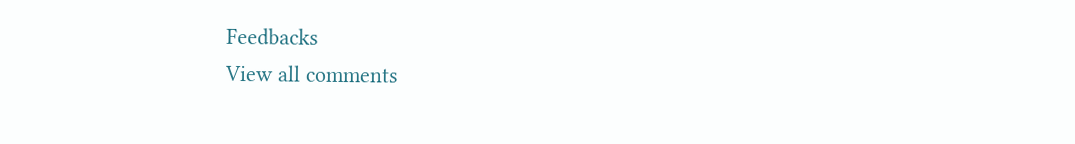Feedbacks
View all comments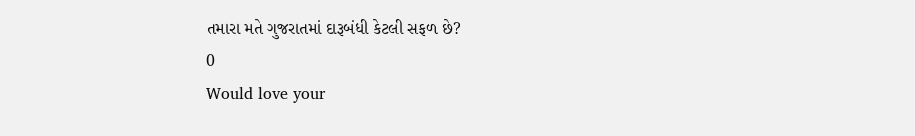તમારા મતે ગુજરાતમાં દારૂબંધી કેટલી સફળ છે?
0
Would love your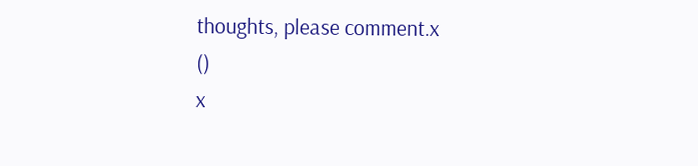thoughts, please comment.x
()
x